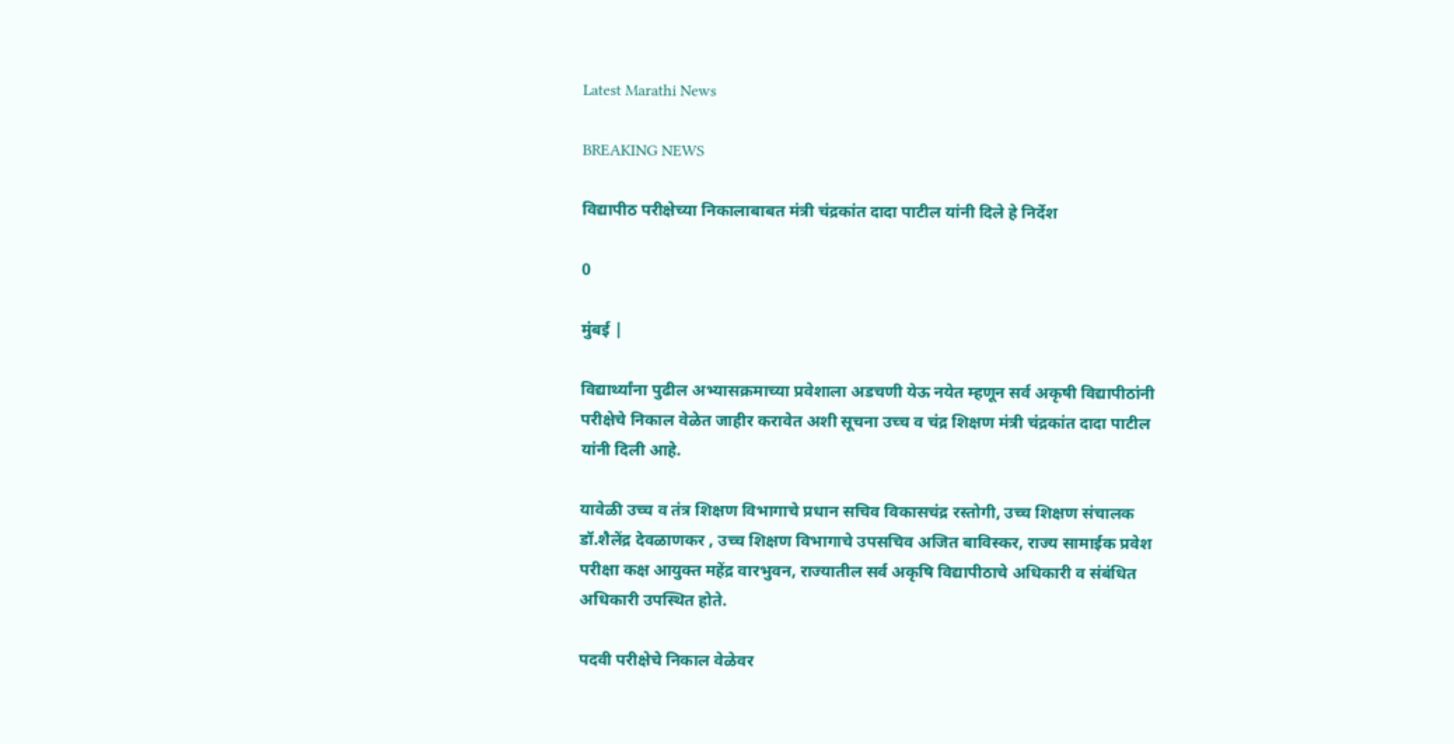Latest Marathi News

BREAKING NEWS

विद्यापीठ परीक्षेच्या निकालाबाबत मंत्री चंद्रकांत दादा पाटील यांनी दिले हे निर्देश

0

मुंबई |

विद्यार्थ्यांना पुढील अभ्यासक्रमाच्या प्रवेशाला अडचणी येऊ नयेत म्हणून सर्व अकृषी विद्यापीठांनी परीक्षेचे निकाल वेळेत जाहीर करावेत अशी सूचना उच्च व चंद्र शिक्षण मंत्री चंद्रकांत दादा पाटील यांनी दिली आहे.

यावेळी उच्च व तंत्र शिक्षण विभागाचे प्रधान सचिव विकासचंद्र रस्तोगी, उच्च शिक्षण संचालक डॉ.शैलेंद्र देवळाणकर , उच्च शिक्षण विभागाचे उपसचिव अजित बाविस्कर, राज्य सामाईक प्रवेश परीक्षा कक्ष आयुक्त महेंद्र वारभुवन, राज्यातील सर्व अकृषि विद्यापीठाचे अधिकारी व संबंधित अधिकारी उपस्थित होते.

पदवी परीक्षेचे निकाल वेळेवर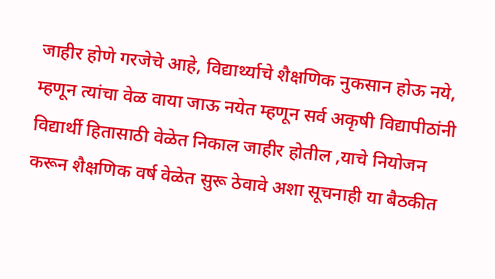जाहीर होणे गरजेचे आहे, विद्यार्थ्याचे शैक्षणिक नुकसान होऊ नये, म्हणून त्यांचा वेळ वाया जाऊ नयेत म्हणून सर्व अकृषी विद्यापीठांनी विद्यार्थी हितासाठी वेळेत निकाल जाहीर होतील ,याचे नियोजन करून शैक्षणिक वर्ष वेळेत सुरू ठेवावे अशा सूचनाही या बैठकीत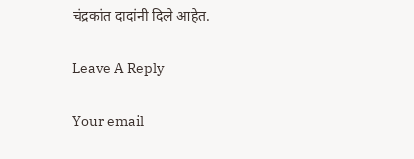चंद्रकांत दादांनी दिले आहेत.

Leave A Reply

Your email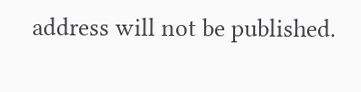address will not be published.